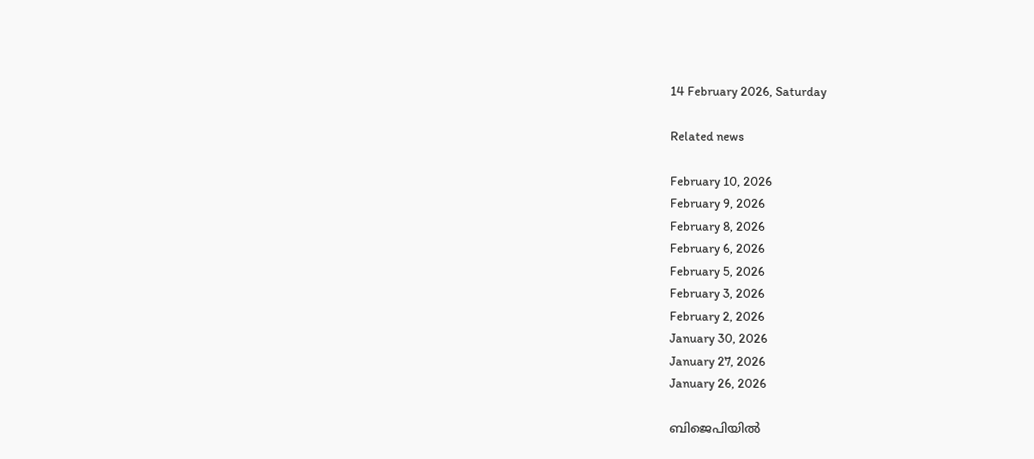14 February 2026, Saturday

Related news

February 10, 2026
February 9, 2026
February 8, 2026
February 6, 2026
February 5, 2026
February 3, 2026
February 2, 2026
January 30, 2026
January 27, 2026
January 26, 2026

ബിജെപിയില്‍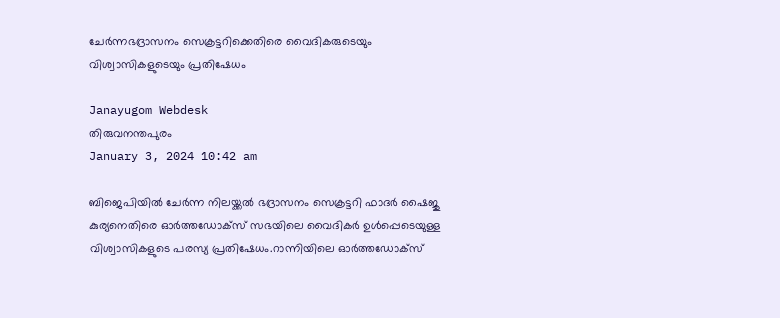ചേര്‍ന്നഭദ്രാസനം സെക്രട്ടറിക്കെതിരെ വൈദികരുടെയും വിശ്വാസികളുടെയും പ്രതിഷേധം

Janayugom Webdesk
തിരുവനന്തപുരം
January 3, 2024 10:42 am

ബിജെപിയില്‍ ചേര്‍ന്ന നിലയ്ക്കല്‍ ഭദ്രാസനം സെക്രട്ടറി ഫാദര്‍ ഷൈജു കുര്യനെതിരെ ഓര്‍ത്തഡോക്സ് സഭയിലെ വൈദികര്‍ ഉള്‍പ്പെടെയുള്ള വിശ്വാസികളുടെ പരസ്യ പ്രതിഷേധം.റാന്നിയിലെ ഓർത്തഡോക്സ്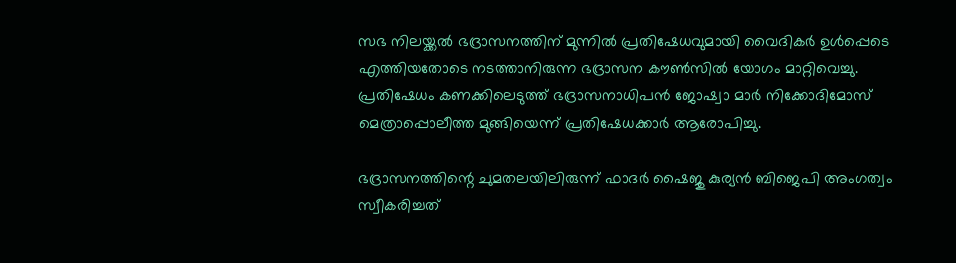സഭ നിലയ്ക്കൽ ഭദ്രാസനത്തിന് മുന്നിൽ പ്രതിഷേധവുമായി വൈദികർ ഉൾപ്പെടെ എത്തിയതോടെ നടത്താനിരുന്ന ഭദ്രാസന കൗൺസിൽ യോഗം മാറ്റിവെച്ചു. പ്രതിഷേധം കണക്കിലെടുത്ത് ഭദ്രാസനാധിപൻ ജോഷ്വാ മാർ നിക്കോദിമോസ് മെത്രാപ്പൊലീത്ത മുങ്ങിയെന്ന് പ്രതിഷേധക്കാർ ആരോപിച്ചു.

ഭദ്രാസനത്തിന്റെ ചുമതലയിലിരുന്ന് ഫാദർ ഷൈജു കുര്യൻ ബിജെപി അംഗത്വം സ്വീകരിച്ചത്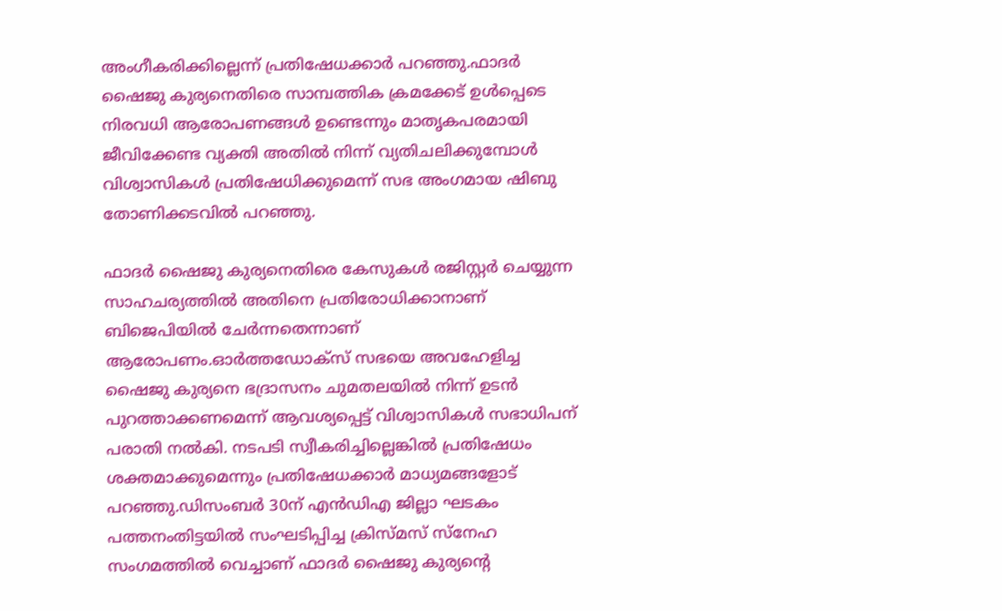അംഗീകരിക്കില്ലെന്ന് പ്രതിഷേധക്കാർ പറഞ്ഞു.ഫാദർ ഷൈജു കുര്യനെതിരെ സാമ്പത്തിക ക്രമക്കേട് ഉൾപ്പെടെ നിരവധി ആരോപണങ്ങൾ ഉണ്ടെന്നും മാതൃകപരമായി ജീവിക്കേണ്ട വ്യക്തി അതിൽ നിന്ന് വ്യതിചലിക്കുമ്പോൾ വിശ്വാസികൾ പ്രതിഷേധിക്കുമെന്ന് സഭ അംഗമായ ഷിബു തോണിക്കടവിൽ പറഞ്ഞു.

ഫാദർ ഷൈജു കുര്യനെതിരെ കേസുകൾ രജിസ്റ്റർ ചെയ്യുന്ന സാഹചര്യത്തിൽ അതിനെ പ്രതിരോധിക്കാനാണ് ബിജെപിയിൽ ചേർന്നതെന്നാണ് ആരോപണം.ഓർത്തഡോക്സ് സഭയെ അവഹേളിച്ച ഷൈജു കുര്യനെ ഭദ്രാസനം ചുമതലയിൽ നിന്ന് ഉടൻ പുറത്താക്കണമെന്ന് ആവശ്യപ്പെട്ട് വിശ്വാസികൾ സഭാധിപന് പരാതി നൽകി. നടപടി സ്വീകരിച്ചില്ലെങ്കിൽ പ്രതിഷേധം ശക്തമാക്കുമെന്നും പ്രതിഷേധക്കാർ മാധ്യമങ്ങളോട് പറഞ്ഞു.ഡിസംബർ 30ന് എൻഡിഎ ജില്ലാ ഘടകം പത്തനംതിട്ടയിൽ സംഘടിപ്പിച്ച ക്രിസ്മസ് സ്നേഹ സംഗമത്തിൽ വെച്ചാണ് ഫാദർ ഷൈജു കുര്യന്റെ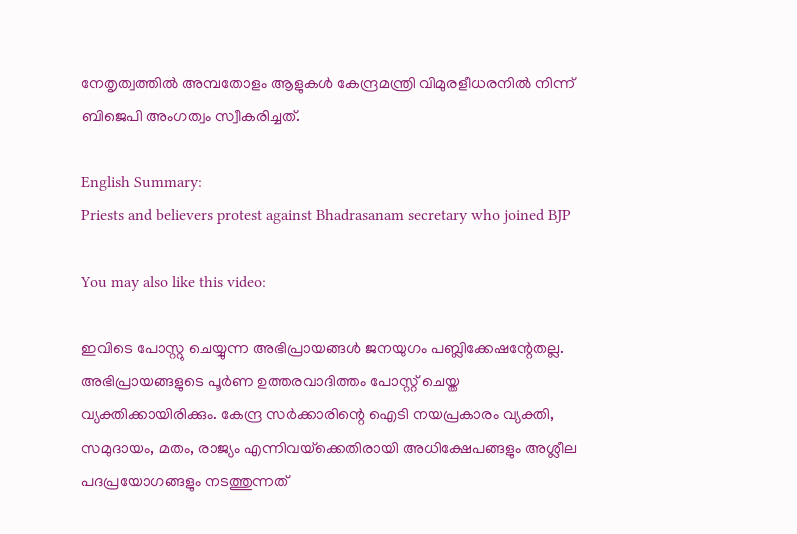നേതൃത്വത്തിൽ അമ്പതോളം ആളുകൾ കേന്ദ്രമന്ത്രി വിമുരളീധരനിൽ നിന്ന് ബിജെപി അംഗത്വം സ്വീകരിച്ചത്.

English Summary:
Priests and believers protest against Bhadrasanam secretary who joined BJP

You may also like this video:

ഇവിടെ പോസ്റ്റു ചെയ്യുന്ന അഭിപ്രായങ്ങള്‍ ജനയുഗം പബ്ലിക്കേഷന്റേതല്ല. അഭിപ്രായങ്ങളുടെ പൂര്‍ണ ഉത്തരവാദിത്തം പോസ്റ്റ് ചെയ്ത വ്യക്തിക്കായിരിക്കും. കേന്ദ്ര സര്‍ക്കാരിന്റെ ഐടി നയപ്രകാരം വ്യക്തി, സമുദായം, മതം, രാജ്യം എന്നിവയ്‌ക്കെതിരായി അധിക്ഷേപങ്ങളും അശ്ലീല പദപ്രയോഗങ്ങളും നടത്തുന്നത്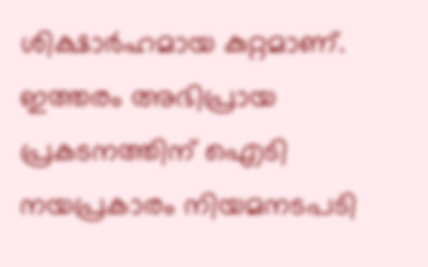ശിക്ഷാര്‍ഹമായ കുറ്റമാണ്. ഇത്തരം അഭിപ്രായ പ്രകടനത്തിന് ഐടി നയപ്രകാരം നിയമനടപടി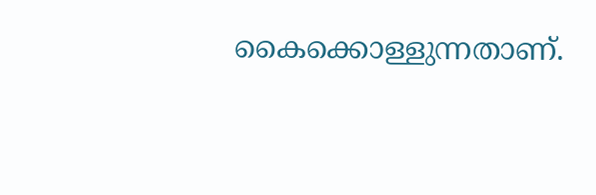കൈക്കൊള്ളുന്നതാണ്.